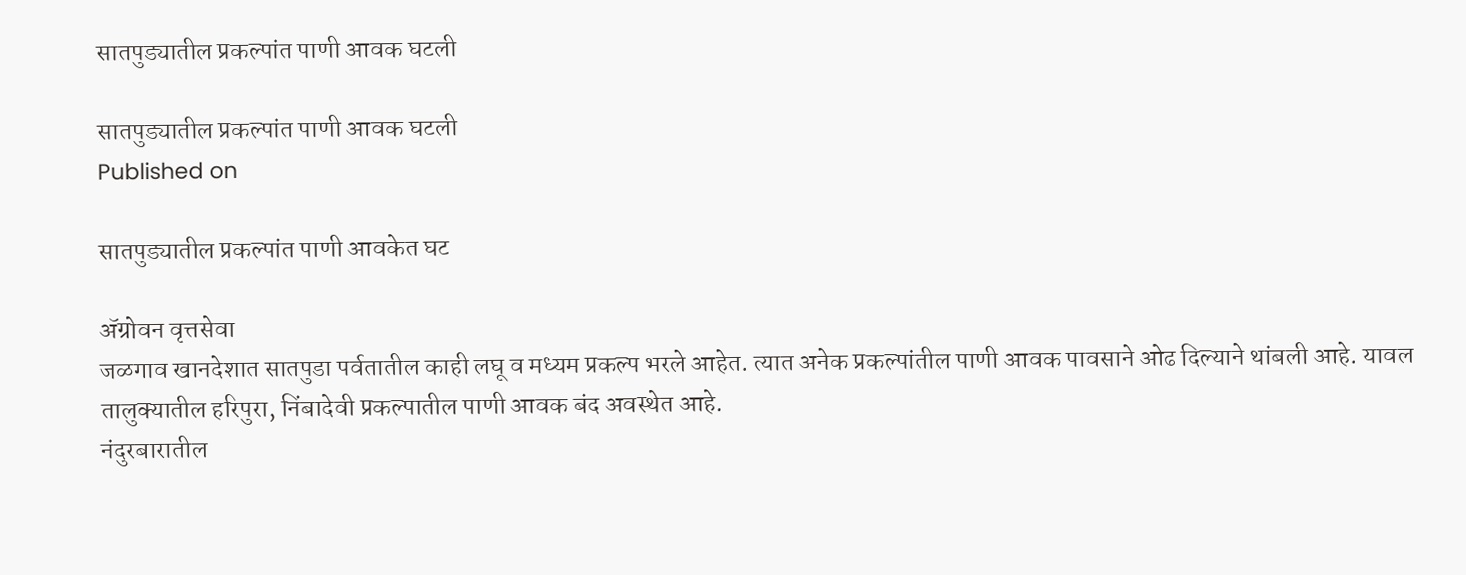सातपुड्यातील प्रकल्पांत पाणी आवक घटली

सातपुड्यातील प्रकल्पांत पाणी आवक घटली
Published on

सातपुड्यातील प्रकल्पांत पाणी आवकेत घट

ॲग्रोवन वृत्तसेवा
जळगाव खानदेशात सातपुडा पर्वतातील काही लघू व मध्यम प्रकल्प भरले आहेत. त्यात अनेक प्रकल्पांतील पाणी आवक पावसाने ओढ दिल्याने थांबली आहे. यावल तालुक्यातील हरिपुरा, निंबादेवी प्रकल्पातील पाणी आवक बंद अवस्थेत आहे.
नंदुरबारातील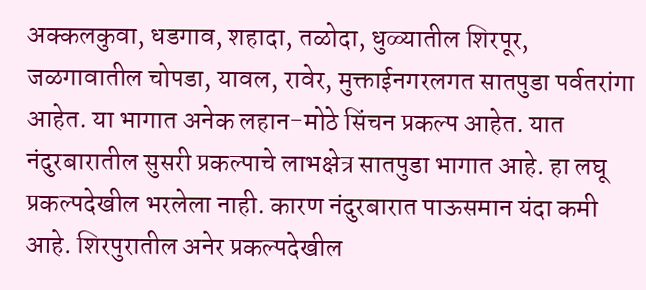अक्कलकुवा, धडगाव, शहादा, तळोदा, धुळ्यातील शिरपूर, जळगावातील चोपडा, यावल, रावेर, मुक्ताईनगरलगत सातपुडा पर्वतरांगा आहेत. या भागात अनेक लहान-मोठे सिंचन प्रकल्प आहेत. यात नंदुरबारातील सुसरी प्रकल्पाचे लाभक्षेत्र सातपुडा भागात आहे. हा लघू प्रकल्पदेखील भरलेला नाही. कारण नंदुरबारात पाऊसमान यंदा कमी आहे. शिरपुरातील अनेर प्रकल्पदेखील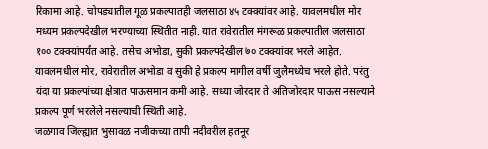रिकामा आहे. चोपड्यातील गूळ प्रकल्पातही जलसाठा ४५ टक्क्यांवर आहे. यावलमधील मोर मध्यम प्रकल्पदेखील भरण्याच्या स्थितीत नाही. यात रावेरातील मंगरूळ प्रकल्पातील जलसाठा १०० टक्क्यांपर्यंत आहे. तसेच अभोडा, सुकी प्रकल्पदेखील ७० टक्क्यांवर भरले आहेत.
यावलमधील मोर, रावेरातील अभोडा व सुकी हे प्रकल्प मागील वर्षी जुलैमध्येच भरले होते. परंतु यंदा या प्रकल्पांच्या क्षेत्रात पाऊसमान कमी आहे. सध्या जोरदार ते अतिजोरदार पाऊस नसल्याने प्रकल्प पूर्ण भरलेले नसल्याची स्थिती आहे.
जळगाव जिल्ह्यात भुसावळ नजीकच्या तापी नदीवरील हतनूर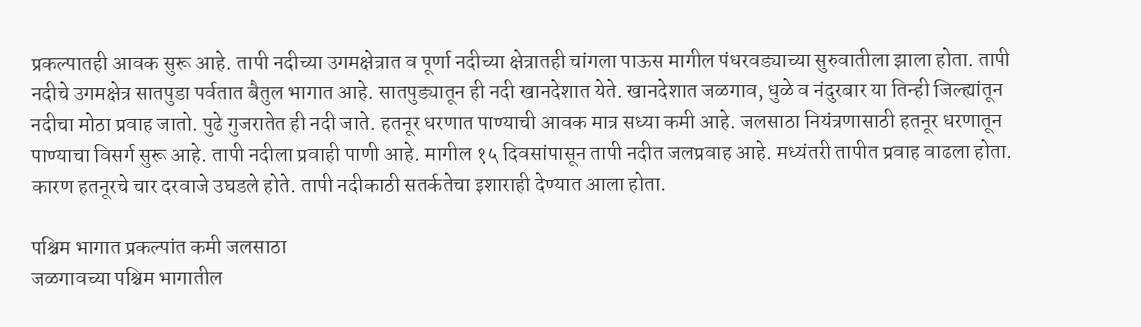प्रकल्पातही आवक सुरू आहे. तापी नदीच्या उगमक्षेत्रात व पूर्णा नदीच्या क्षेत्रातही चांगला पाऊस मागील पंधरवड्याच्या सुरुवातीला झाला होता. तापी नदीचे उगमक्षेत्र सातपुडा पर्वतात बैतुल भागात आहे. सातपुड्यातून ही नदी खानदेशात येते. खानदेशात जळगाव, धुळे व नंदुरबार या तिन्ही जिल्ह्यांतून नदीचा मोठा प्रवाह जातो. पुढे गुजरातेत ही नदी जाते. हतनूर धरणात पाण्याची आवक मात्र सध्या कमी आहे. जलसाठा नियंत्रणासाठी हतनूर धरणातून पाण्याचा विसर्ग सुरू आहे. तापी नदीला प्रवाही पाणी आहे. मागील १५ दिवसांपासून तापी नदीत जलप्रवाह आहे. मध्यंतरी तापीत प्रवाह वाढला होता. कारण हतनूरचे चार दरवाजे उघडले होते. तापी नदीकाठी सतर्कतेचा इशाराही देण्यात आला होता.

पश्चिम भागात प्रकल्पांत कमी जलसाठा
जळगावच्या पश्चिम भागातील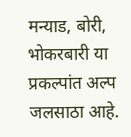मन्याड, बोरी, भोकरबारी या प्रकल्पांत अल्प जलसाठा आहे.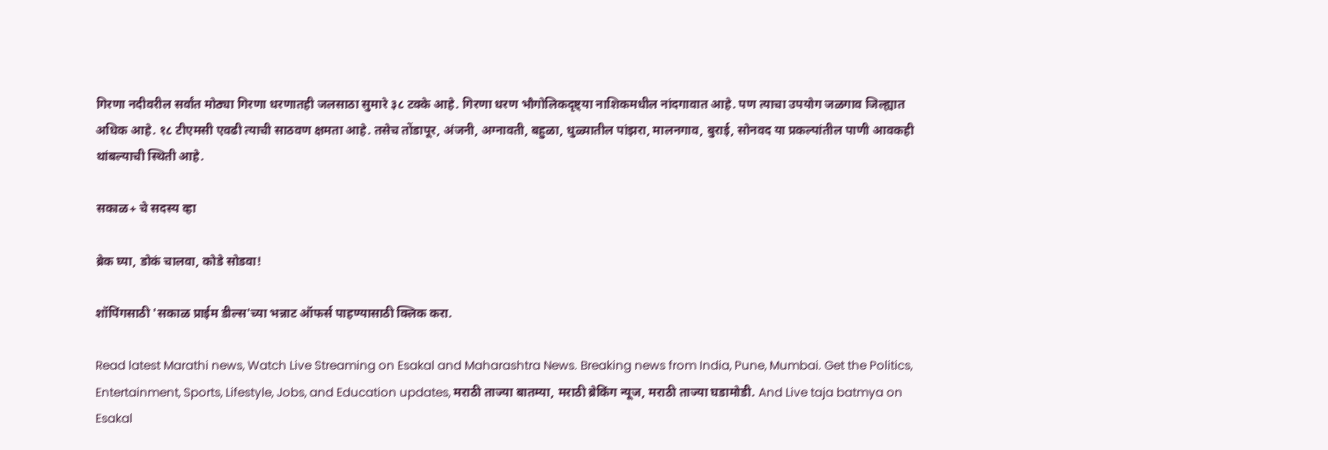गिरणा नदीवरील सर्वांत मोठ्या गिरणा धरणातही जलसाठा सुमारे ३८ टक्के आहे. गिरणा धरण भौगोलिकदृष्ट्या नाशिकमधील नांदगावात आहे. पण त्याचा उपयोग जळगाव जिल्ह्यात अधिक आहे. १८ टीएमसी एवढी त्याची साठवण क्षमता आहे. तसेच तोंडापूर, अंजनी, अग्नावती, बहुळा, धुळ्यातील पांझरा, मालनगाव, बुराई, सोनवद या प्रकल्पांतील पाणी आवकही थांबल्याची स्थिती आहे.

सकाळ+ चे सदस्य व्हा

ब्रेक घ्या, डोकं चालवा, कोडे सोडवा!

शॉपिंगसाठी 'सकाळ प्राईम डील्स'च्या भन्नाट ऑफर्स पाहण्यासाठी क्लिक करा.

Read latest Marathi news, Watch Live Streaming on Esakal and Maharashtra News. Breaking news from India, Pune, Mumbai. Get the Politics, Entertainment, Sports, Lifestyle, Jobs, and Education updates, मराठी ताज्या बातम्या, मराठी ब्रेकिंग न्यूज, मराठी ताज्या घडामोडी. And Live taja batmya on Esakal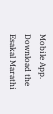Mobile App. Download the Esakal Marathi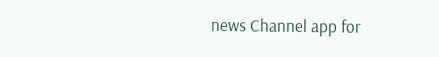news Channel app for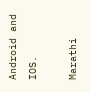Android and IOS.

Marathi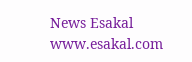News Esakal
www.esakal.com